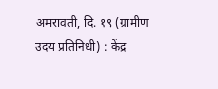अमरावती, दि. १९ (ग्रामीण उदय प्रतिनिधी) : केंद्र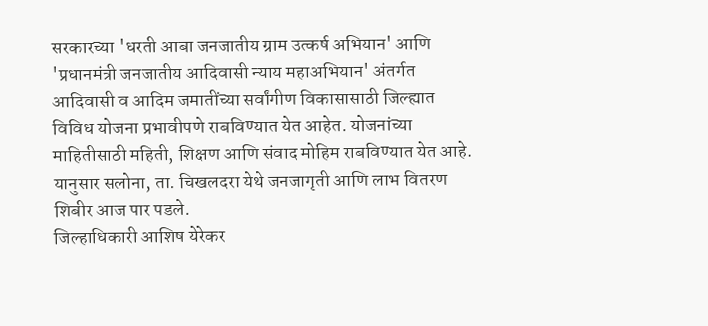सरकारच्या 'धरती आबा जनजातीय ग्राम उत्कर्ष अभियान' आणि 'प्रधानमंत्री जनजातीय आदिवासी न्याय महाअभियान' अंतर्गत आदिवासी व आदिम जमातींच्या सर्वांगीण विकासासाठी जिल्ह्यात विविध योजना प्रभावीपणे राबविण्यात येत आहेत. योजनांच्या माहितीसाठी महिती, शिक्षण आणि संवाद मोहिम राबविण्यात येत आहे. यानुसार सलोना, ता. चिखलदरा येथे जनजागृती आणि लाभ वितरण शिबीर आज पार पडले.
जिल्हाधिकारी आशिष येरेकर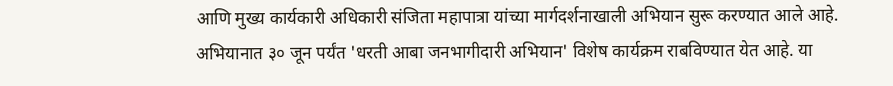आणि मुख्य कार्यकारी अधिकारी संजिता महापात्रा यांच्या मार्गदर्शनाखाली अभियान सुरू करण्यात आले आहे. अभियानात ३० जून पर्यंत 'धरती आबा जनभागीदारी अभियान' विशेष कार्यक्रम राबविण्यात येत आहे. या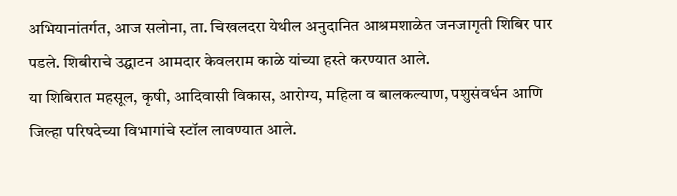अभियानांतर्गत, आज सलोना, ता. चिखलदरा येथील अनुदानित आश्रमशाळेत जनजागृती शिबिर पार पडले. शिबीराचे उद्घाटन आमदार केवलराम काळे यांच्या हस्ते करण्यात आले.
या शिबिरात महसूल, कृषी, आदिवासी विकास, आरोग्य, महिला व बालकल्याण, पशुसंवर्धन आणि जिल्हा परिषदेच्या विभागांचे स्टॉल लावण्यात आले.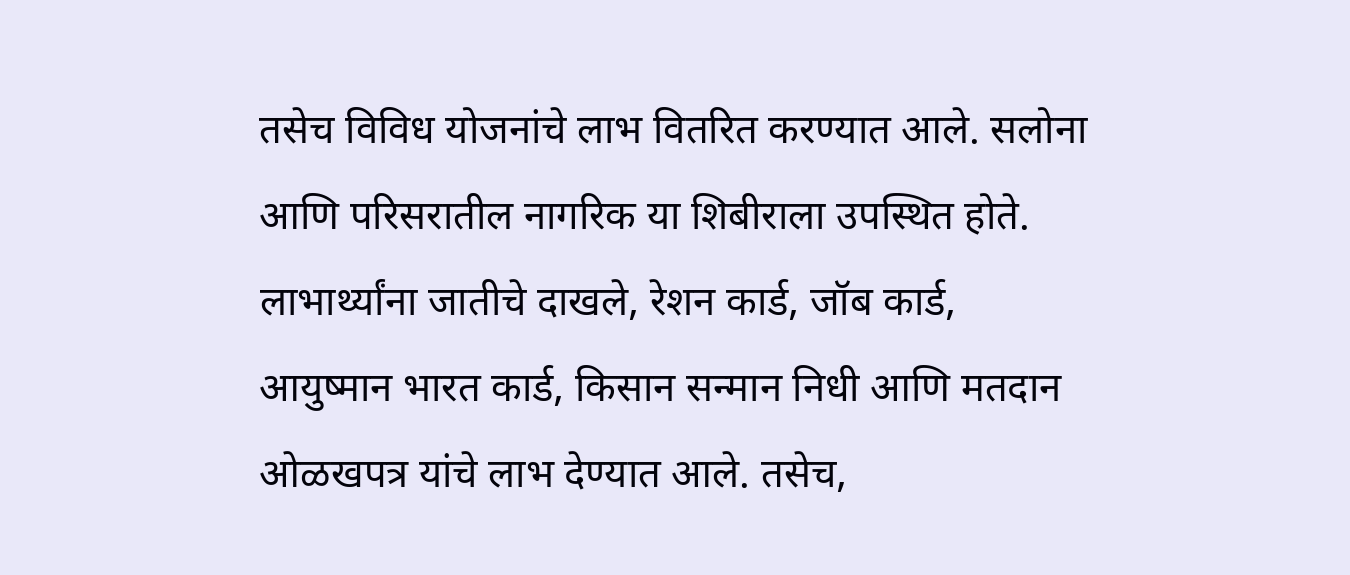तसेच विविध योजनांचे लाभ वितरित करण्यात आले. सलोना आणि परिसरातील नागरिक या शिबीराला उपस्थित होते.
लाभार्थ्यांना जातीचे दाखले, रेशन कार्ड, जॉब कार्ड, आयुष्मान भारत कार्ड, किसान सन्मान निधी आणि मतदान ओळखपत्र यांचे लाभ देण्यात आले. तसेच,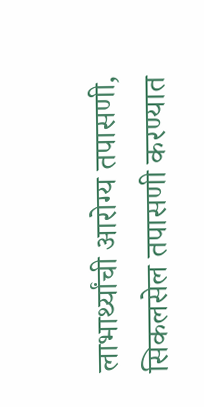लाभार्थ्यांची आरोग्य तपासणी, सिकलसेल तपासणी करण्यात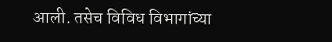आली. तसेच विविध विभागांच्या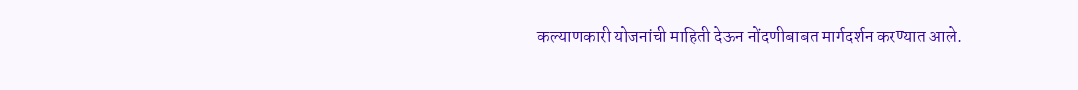कल्याणकारी योजनांची माहिती देऊन नोंदणीबाबत मार्गदर्शन करण्यात आले.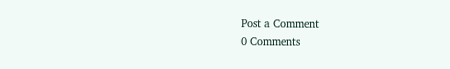Post a Comment
0 Comments